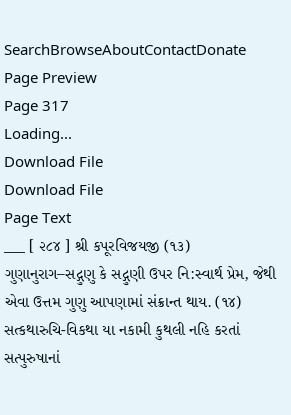SearchBrowseAboutContactDonate
Page Preview
Page 317
Loading...
Download File
Download File
Page Text
___ [ ૨૮૪ ] શ્રી કપૂરવિજયજી (૧૩) ગુણાનુરાગ–સદ્ગુણુ કે સદ્ગુણી ઉપર નિ:સ્વાર્થ પ્રેમ, જેથી એવા ઉત્તમ ગુણુ આપણામાં સંક્રાન્ત થાય. (૧૪) સત્કથારુચિ-વિકથા યા નકામી કુથલી નહિ કરતાં સત્પુરુષાનાં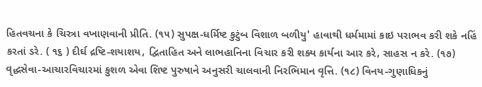હિતવચના કે ચિરત્રા વખાણવાની પ્રીતિ. (૧૫) સુપક્ષ-ધર્મિષ્ટ કુટુંબ વિશાળ બળીયુ' હાવાથી ધર્મમામાં કાઇ પરાભવ કરી શકે નહિં કરતાં ડરે. ( ૧૬ ) દીર્ઘ દ્રષ્ટિ-શયાશય, દ્વિતાહિત અને લાભહાનિના વિચાર કરી શક્ય કાર્યના આર કરે, સાહસ ન કરે. (૧૭) વૃદ્ધસેવા-આચારવિચારમાં કુશળ એવા શિષ્ટ પુરુષાને અનુસરી ચાલવાની નિરભિમાન વૃત્તિ. (૧૮) વિનય-ગુણાધિકનું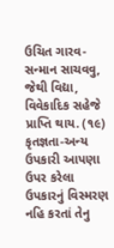ઉચિત ગારવ-સન્માન સાચવવુ, જેથી વિદ્યા, વિવેકાદિક સહેજે પ્રાપ્તિ થાય. (૧૯) કૃતજ્ઞતા-અન્ય ઉપકારી આપણા ઉપર કરેલા ઉપકારનું વિસ્મરણ નહિ કરતાં તેનુ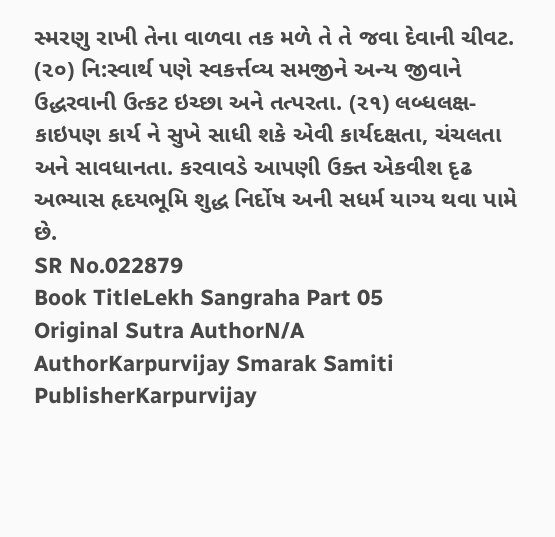સ્મરણુ રાખી તેના વાળવા તક મળે તે તે જવા દેવાની ચીવટ. (૨૦) નિ:સ્વાર્થ પણે સ્વકર્ત્તવ્ય સમજીને અન્ય જીવાને ઉદ્ધરવાની ઉત્કટ ઇચ્છા અને તત્પરતા. (૨૧) લબ્ધલક્ષ-કાઇપણ કાર્ય ને સુખે સાધી શકે એવી કાર્યદક્ષતા, ચંચલતા અને સાવધાનતા. કરવાવડે આપણી ઉક્ત એકવીશ દૃઢ અભ્યાસ હૃદયભૂમિ શુદ્ધ નિર્દોષ અની સધર્મ યાગ્ય થવા પામે છે.
SR No.022879
Book TitleLekh Sangraha Part 05
Original Sutra AuthorN/A
AuthorKarpurvijay Smarak Samiti
PublisherKarpurvijay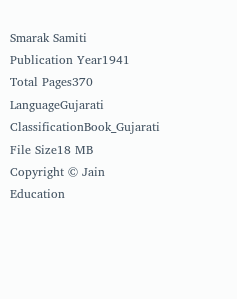Smarak Samiti
Publication Year1941
Total Pages370
LanguageGujarati
ClassificationBook_Gujarati
File Size18 MB
Copyright © Jain Education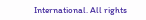International. All rights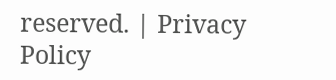reserved. | Privacy Policy